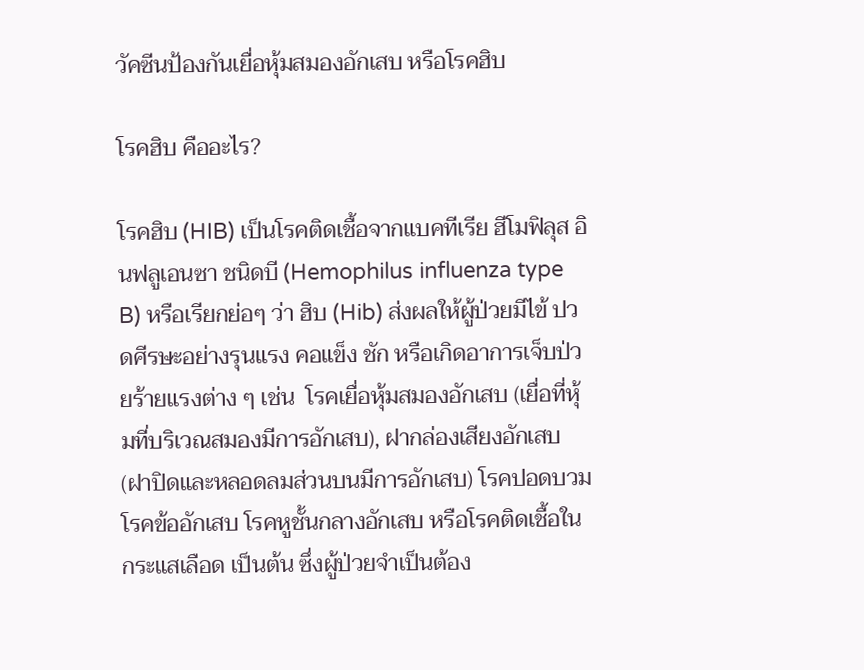วัคซีนป้องกันเยื่อหุ้มสมองอักเสบ หรือโรคฮิบ

โรคฮิบ คืออะไร?

โรคฮิบ (HIB) เป็นโรคติดเชื้อจากแบคทีเรีย ฮีโมฟิลุส อินฟลูเอนซา ชนิดบี (Hemophilus influenza type B) หรือเรียกย่อๆ ว่า ฮิบ (Hib) ส่งผลให้ผู้ป่วยมีไข้ ปวดศีรษะอย่างรุนแรง คอแข็ง ชัก หรือเกิดอาการเจ็บป่วยร้ายแรงต่าง ๆ เช่น  โรคเยื่อหุ้มสมองอักเสบ (เยื่อที่หุ้มที่บริเวณสมองมีการอักเสบ), ฝากล่องเสียงอักเสบ (ฝาปิดและหลอดลมส่วนบนมีการอักเสบ) โรคปอดบวม โรคข้ออักเสบ โรคหูชั้นกลางอักเสบ หรือโรคติดเชื้อในกระแสเลือด เป็นต้น ซึ่งผู้ป่วยจำเป็นต้อง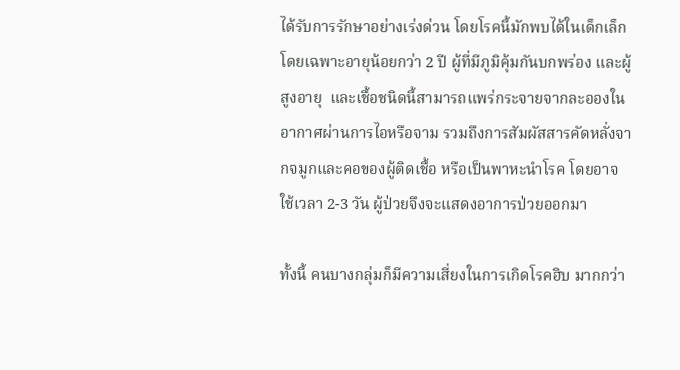ได้รับการรักษาอย่างเร่งด่วน โดยโรคนี้มักพบได้ในเด็กเล็ก โดยเฉพาะอายุน้อยกว่า 2 ปี ผู้ที่มีภูมิคุ้มกันบกพร่อง และผู้สูงอายุ  และเชื้อชนิดนี้สามารถแพร่กระจายจากละอองในอากาศผ่านการไอหรือจาม รวมถึงการสัมผัสสารคัดหลั่งจากจมูกและคอของผู้ติดเชื้อ หรือเป็นพาหะนำโรค โดยอาจใช้เวลา 2-3 วัน ผู้ป่วยจึงจะแสดงอาการป่วยออกมา

ทั้งนี้ คนบางกลุ่มก็มีความเสี่ยงในการเกิดโรคฮิบ มากกว่า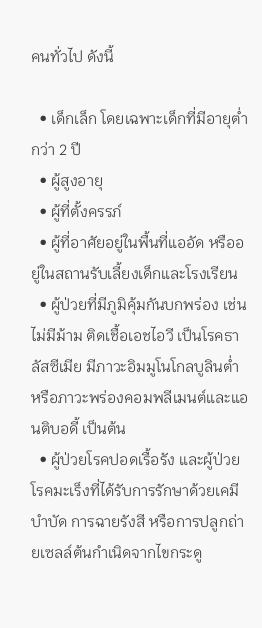คนทั่วไป ดังนี้

  • เด็กเล็ก โดยเฉพาะเด็กที่มีอายุต่ำกว่า 2 ปี
  • ผู้สูงอายุ
  • ผู้ที่ตั้งครรภ์
  • ผู้ที่อาศัยอยู่ในพื้นที่แออัด หรืออยู่ในสถานรับเลี้ยงเด็กและโรงเรียน
  • ผู้ป่วยที่มีภูมิคุ้มกันบกพร่อง เช่น ไม่มีม้าม ติดเชื้อเอชไอวี เป็นโรคธาลัสซีเมีย มีภาวะอิมมูโนโกลบูลินต่ำหรือภาวะพร่องคอมพลีเมนต์และแอนติบอดี้ เป็นต้น
  • ผู้ป่วยโรคปอดเรื้อรัง และผู้ป่วยโรคมะเร็งที่ได้รับการรักษาด้วยเคมีบำบัด การฉายรังสี หรือการปลูกถ่ายเซลล์ต้นกำเนิดจากไขกระดู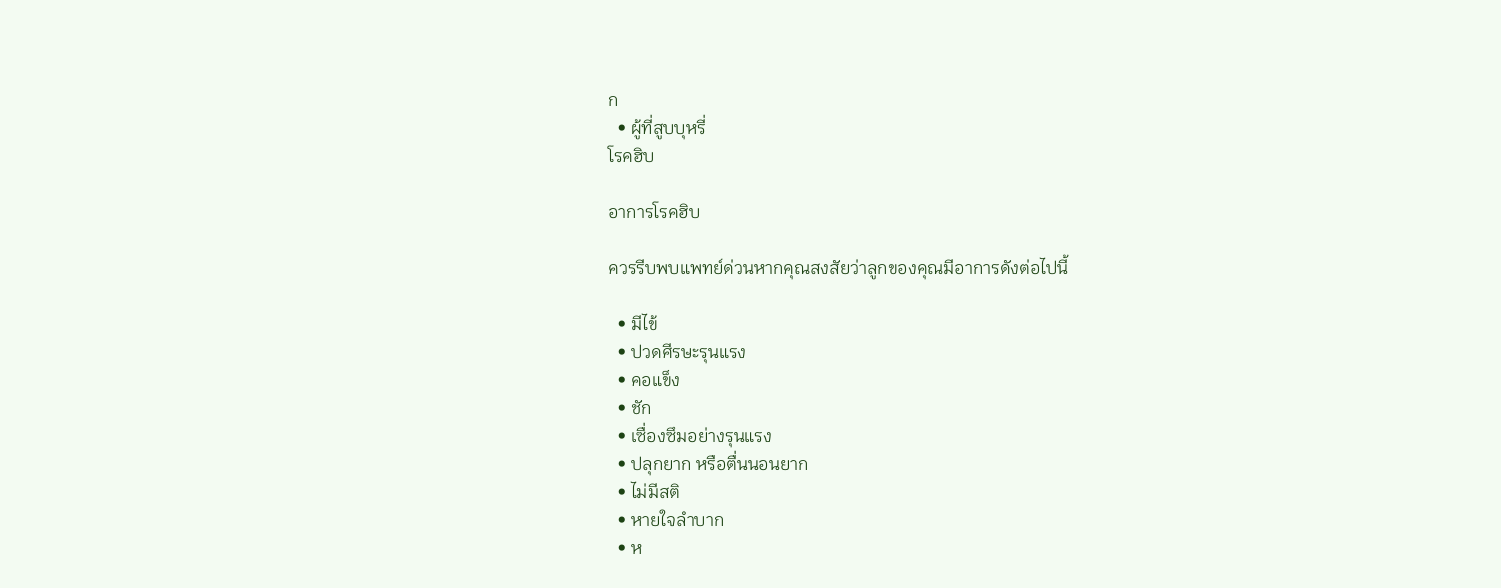ก
  • ผู้ที่สูบบุหรี่
โรคฮิบ

อาการโรคฮิบ

ควรรีบพบแพทย์ด่วนหากคุณสงสัยว่าลูกของคุณมีอาการดังต่อไปนี้

  • มีไข้
  • ปวดศีรษะรุนแรง
  • คอแข็ง
  • ชัก
  • เซื่องซึมอย่างรุนแรง
  • ปลุกยาก หรือตื่นนอนยาก
  • ไม่มีสติ
  • หายใจลำบาก
  • ห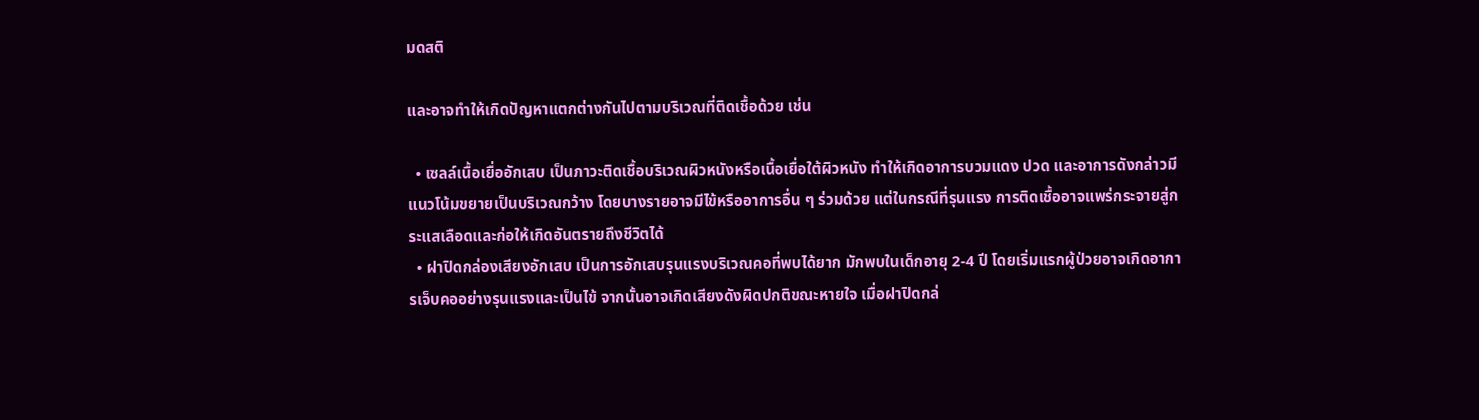มดสติ

และอาจทำให้เกิดปัญหาแตกต่างกันไปตามบริเวณที่ติดเชื้อด้วย เช่น

  • เซลล์เนื้อเยื่ออักเสบ เป็นภาวะติดเชื้อบริเวณผิวหนังหรือเนื้อเยื่อใต้ผิวหนัง ทำให้เกิดอาการบวมแดง ปวด และอาการดังกล่าวมีแนวโน้มขยายเป็นบริเวณกว้าง โดยบางรายอาจมีไข้หรืออาการอื่น ๆ ร่วมด้วย แต่ในกรณีที่รุนแรง การติดเชื้ออาจแพร่กระจายสู่กระแสเลือดและก่อให้เกิดอันตรายถึงชีวิตได้
  • ฝาปิดกล่องเสียงอักเสบ เป็นการอักเสบรุนแรงบริเวณคอที่พบได้ยาก มักพบในเด็กอายุ 2-4 ปี โดยเริ่มแรกผู้ป่วยอาจเกิดอาการเจ็บคออย่างรุนแรงและเป็นไข้ จากนั้นอาจเกิดเสียงดังผิดปกติขณะหายใจ เมื่อฝาปิดกล่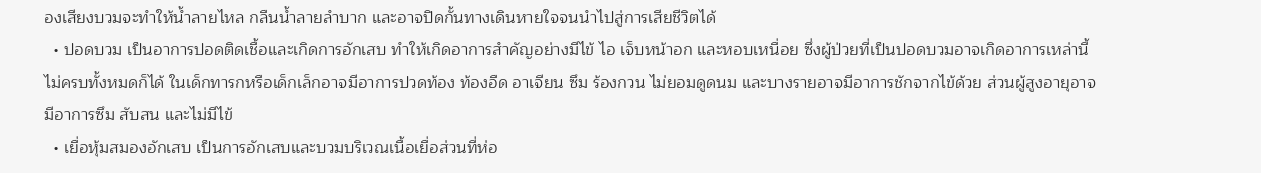องเสียงบวมจะทำให้น้ำลายไหล กลืนน้ำลายลำบาก และอาจปิดกั้นทางเดินหายใจจนนำไปสู่การเสียชีวิตได้
  • ปอดบวม เป็นอาการปอดติดเชื้อและเกิดการอักเสบ ทำให้เกิดอาการสำคัญอย่างมีไข้ ไอ เจ็บหน้าอก และหอบเหนื่อย ซึ่งผู้ป่วยที่เป็นปอดบวมอาจเกิดอาการเหล่านี้ไม่ครบทั้งหมดก็ได้ ในเด็กทารกหรือเด็กเล็กอาจมีอาการปวดท้อง ท้องอืด อาเจียน ซึม ร้องกวน ไม่ยอมดูดนม และบางรายอาจมีอาการชักจากไข้ด้วย ส่วนผู้สูงอายุอาจมีอาการซึม สับสน และไม่มีไข้
  • เยื่อหุ้มสมองอักเสบ เป็นการอักเสบและบวมบริเวณเนื้อเยื่อส่วนที่ห่อ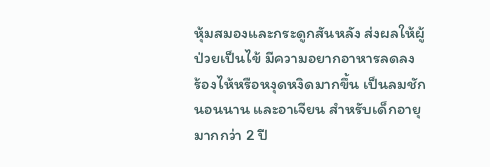หุ้มสมองและกระดูกสันหลัง ส่งผลให้ผู้ป่วยเป็นไข้ มีความอยากอาหารลดลง ร้องไห้หรือหงุดหงิดมากขึ้น เป็นลมชัก นอนนาน และอาเจียน สำหรับเด็กอายุมากกว่า 2 ปี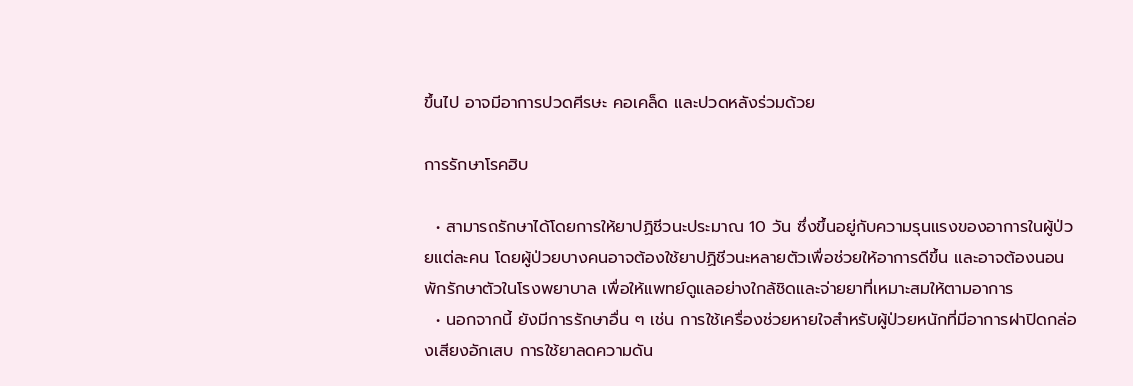ขึ้นไป อาจมีอาการปวดศีรษะ คอเคล็ด และปวดหลังร่วมด้วย

การรักษาโรคฮิบ

  • สามารถรักษาได้โดยการให้ยาปฏิชีวนะประมาณ 10 วัน ซึ่งขึ้นอยู่กับความรุนแรงของอาการในผู้ป่วยแต่ละคน โดยผู้ป่วยบางคนอาจต้องใช้ยาปฏิชีวนะหลายตัวเพื่อช่วยให้อาการดีขึ้น และอาจต้องนอนพักรักษาตัวในโรงพยาบาล เพื่อให้แพทย์ดูแลอย่างใกล้ชิดและจ่ายยาที่เหมาะสมให้ตามอาการ
  • นอกจากนี้ ยังมีการรักษาอื่น ๆ เช่น การใช้เครื่องช่วยหายใจสำหรับผู้ป่วยหนักที่มีอาการฝาปิดกล่องเสียงอักเสบ การใช้ยาลดความดัน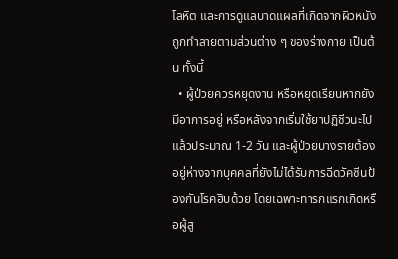โลหิต และการดูแลบาดแผลที่เกิดจากผิวหนังถูกทำลายตามส่วนต่าง ๆ ของร่างกาย เป็นต้น ทั้งนี้
  • ผู้ป่วยควรหยุดงาน หรือหยุดเรียนหากยังมีอาการอยู่ หรือหลังจากเริ่มใช้ยาปฏิชีวนะไปแล้วประมาณ 1-2 วัน และผู้ป่วยบางรายต้องอยู่ห่างจากบุคคลที่ยังไม่ได้รับการฉีดวัคซีนป้องกันโรคฮิบด้วย โดยเฉพาะทารกแรกเกิดหรือผู้สู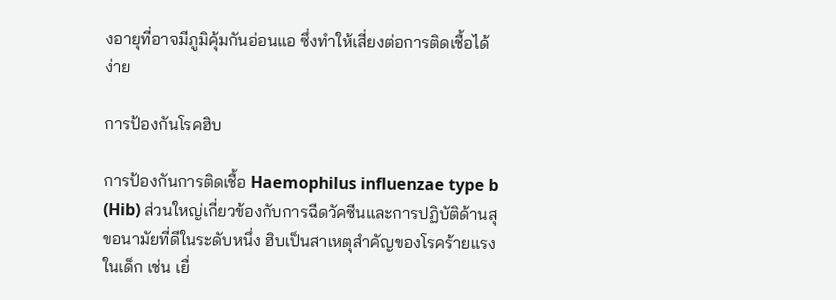งอายุที่อาจมีภูมิคุ้มกันอ่อนแอ ซึ่งทำให้เสี่ยงต่อการติดเชื้อได้ง่าย

การป้องกันโรคฮิบ

การป้องกันการติดเชื้อ Haemophilus influenzae type b (Hib) ส่วนใหญ่เกี่ยวข้องกับการฉีดวัคซีนและการปฏิบัติด้านสุขอนามัยที่ดีในระดับหนึ่ง ฮิบเป็นสาเหตุสำคัญของโรคร้ายแรงในเด็ก เช่น เยื่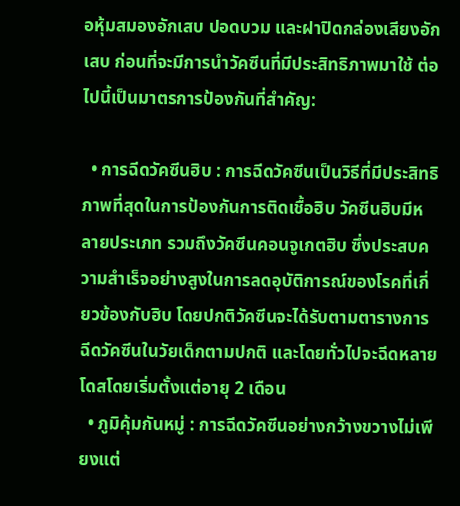อหุ้มสมองอักเสบ ปอดบวม และฝาปิดกล่องเสียงอักเสบ ก่อนที่จะมีการนำวัคซีนที่มีประสิทธิภาพมาใช้ ต่อไปนี้เป็นมาตรการป้องกันที่สำคัญ:

  • การฉีดวัคซีนฮิบ : การฉีดวัคซีนเป็นวิธีที่มีประสิทธิภาพที่สุดในการป้องกันการติดเชื้อฮิบ วัคซีนฮิบมีหลายประเภท รวมถึงวัคซีนคอนจูเกตฮิบ ซึ่งประสบความสำเร็จอย่างสูงในการลดอุบัติการณ์ของโรคที่เกี่ยวข้องกับฮิบ โดยปกติวัคซีนจะได้รับตามตารางการฉีดวัคซีนในวัยเด็กตามปกติ และโดยทั่วไปจะฉีดหลายโดสโดยเริ่มตั้งแต่อายุ 2 เดือน
  • ภูมิคุ้มกันหมู่ : การฉีดวัคซีนอย่างกว้างขวางไม่เพียงแต่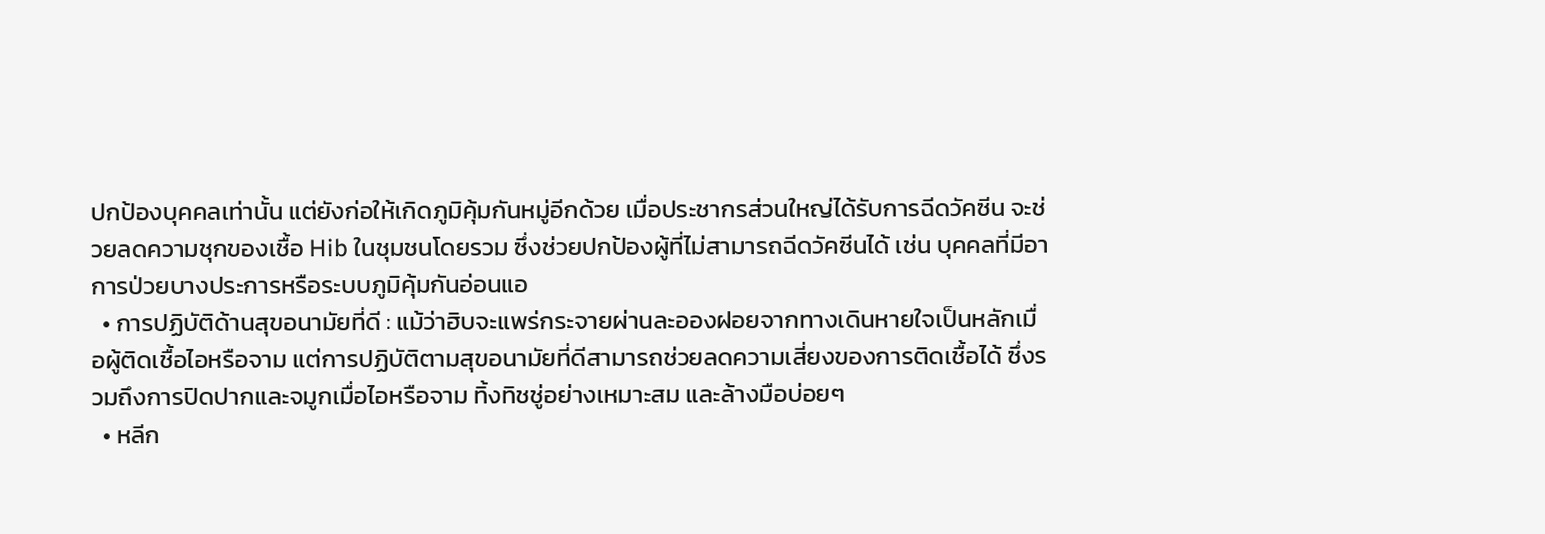ปกป้องบุคคลเท่านั้น แต่ยังก่อให้เกิดภูมิคุ้มกันหมู่อีกด้วย เมื่อประชากรส่วนใหญ่ได้รับการฉีดวัคซีน จะช่วยลดความชุกของเชื้อ Hib ในชุมชนโดยรวม ซึ่งช่วยปกป้องผู้ที่ไม่สามารถฉีดวัคซีนได้ เช่น บุคคลที่มีอาการป่วยบางประการหรือระบบภูมิคุ้มกันอ่อนแอ
  • การปฏิบัติด้านสุขอนามัยที่ดี : แม้ว่าฮิบจะแพร่กระจายผ่านละอองฝอยจากทางเดินหายใจเป็นหลักเมื่อผู้ติดเชื้อไอหรือจาม แต่การปฏิบัติตามสุขอนามัยที่ดีสามารถช่วยลดความเสี่ยงของการติดเชื้อได้ ซึ่งรวมถึงการปิดปากและจมูกเมื่อไอหรือจาม ทิ้งทิชชู่อย่างเหมาะสม และล้างมือบ่อยๆ
  • หลีก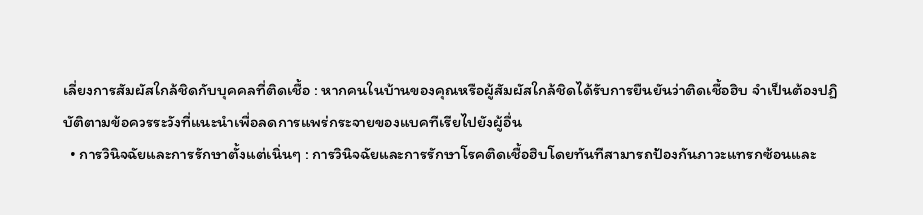เลี่ยงการสัมผัสใกล้ชิดกับบุคคลที่ติดเชื้อ : หากคนในบ้านของคุณหรือผู้สัมผัสใกล้ชิดได้รับการยืนยันว่าติดเชื้อฮิบ จำเป็นต้องปฏิบัติตามข้อควรระวังที่แนะนำเพื่อลดการแพร่กระจายของแบคทีเรียไปยังผู้อื่น
  • การวินิจฉัยและการรักษาตั้งแต่เนิ่นๆ : การวินิจฉัยและการรักษาโรคติดเชื้อฮิบโดยทันทีสามารถป้องกันภาวะแทรกซ้อนและ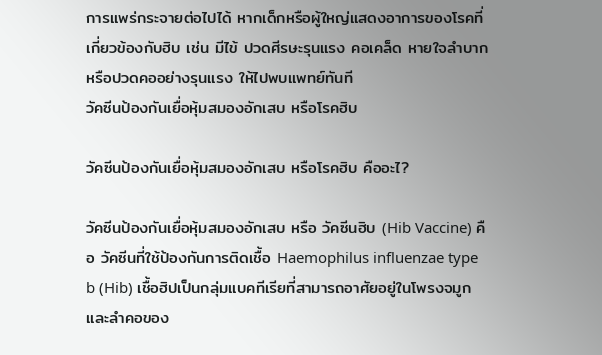การแพร่กระจายต่อไปได้ หากเด็กหรือผู้ใหญ่แสดงอาการของโรคที่เกี่ยวข้องกับฮิบ เช่น มีไข้ ปวดศีรษะรุนแรง คอเคล็ด หายใจลำบาก หรือปวดคออย่างรุนแรง ให้ไปพบแพทย์ทันที
วัคซีนป้องกันเยื่อหุ้มสมองอักเสบ หรือโรคฮิบ

วัคซีนป้องกันเยื่อหุ้มสมองอักเสบ หรือโรคฮิบ คืออะไ?

วัคซีนป้องกันเยื่อหุ้มสมองอักเสบ หรือ วัคซีนฮิบ (Hib Vaccine) คือ วัคซีนที่ใช้ป้องกันการติดเชื้อ Haemophilus influenzae type b (Hib) เชื้อฮิปเป็นกลุ่มแบคทีเรียที่สามารถอาศัยอยู่ในโพรงจมูกและลำคอของ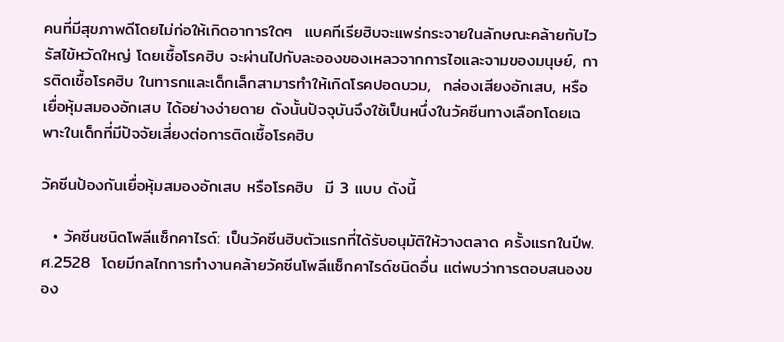คนที่มีสุขภาพดีโดยไม่ก่อให้เกิดอาการใดๆ  แบคทีเรียฮิบจะแพร่กระจายในลักษณะคล้ายกับไวรัสไข้หวัดใหญ่ โดยเชื้อโรคฮิบ จะผ่านไปกับละอองของเหลวจากการไอและจามของมนุษย์, การติดเชื้อโรคฮิบ ในทารกและเด็กเล็กสามารทำให้เกิดโรคปอดบวม,  กล่องเสียงอักเสบ, หรือเยื่อหุ้มสมองอักเสบ ได้อย่างง่ายดาย ดังนั้นปัจจุบันจึงใช้เป็นหนึ่งในวัคซีนทางเลือกโดยเฉพาะในเด็กที่มีปัจจัยเสี่ยงต่อการติดเชื้อโรคฮิบ

วัคซีนป้องกันเยื่อหุ้มสมองอักเสบ หรือโรคฮิบ  มี 3 แบบ ดังนี้

  • วัคซีนชนิดโพลีแซ็กคาไรด์: เป็นวัคซีนฮิบตัวแรกที่ได้รับอนุมัติให้วางตลาด ครั้งแรกในปีพ.ศ.2528  โดยมีกลไกการทำงานคล้ายวัคซีนโพลีแซ็กคาไรด์ชนิดอื่น แต่พบว่าการตอบสนองของ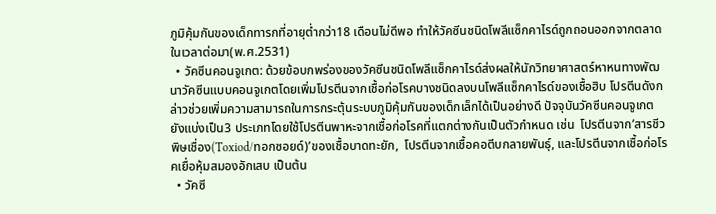ภูมิคุ้มกันของเด็กทารกที่อายุต่ำกว่า18 เดือนไม่ดีพอ ทำให้วัคซีนชนิดโพลีแซ็กคาไรด์ถูกถอนออกจากตลาดในเวลาต่อมา(พ.ศ.2531)
  • วัคซีนคอนจูเกต: ด้วยข้อบกพร่องของวัคซีนชนิดโพลีแซ็กคาไรด์ส่งผลให้นักวิทยาศาสตร์หาหนทางพัฒนาวัคซีนแบบคอนจูเกตโดยเพิ่มโปรตีนจากเชื้อก่อโรคบางชนิดลงบนโพลีแซ็กคาไรด์ของเชื้อฮิบ โปรตีนดังกล่าวช่วยเพิ่มความสามารถในการกระตุ้นระบบภูมิคุ้มกันของเด็กเล็กได้เป็นอย่างดี ปัจจุบันวัคซีนคอนจูเกตยังแบ่งเป็น3 ประเภทโดยใช้โปรตีนพาหะจากเชื้อก่อโรคที่แตกต่างกันเป็นตัวกำหนด เช่น  โปรตีนจาก’สารชีวพิษเชื่อง(Toxiod/ทอกซอยด์)’ของเชื้อบาดทะยัก,  โปรตีนจากเชื้อคอตีบกลายพันธุ์, และโปรตีนจากเชื้อก่อโรคเยื่อหุ้มสมองอักเสบ เป็นต้น
  • วัคซี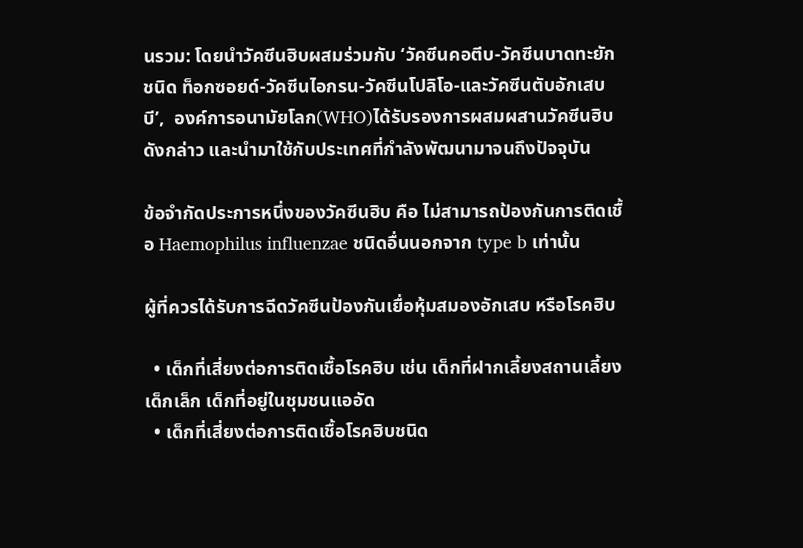นรวม: โดยนำวัคซีนฮิบผสมร่วมกับ ‘วัคซีนคอตีบ-วัคซีนบาดทะยักชนิด ท็อกซอยด์-วัคซีนไอกรน-วัคซีนโปลิโอ-และวัคซีนตับอักเสบบี’,  องค์การอนามัยโลก(WHO)ได้รับรองการผสมผสานวัคซีนฮิบดังกล่าว และนำมาใช้กับประเทศที่กำลังพัฒนามาจนถึงปัจจุบัน

ข้อจำกัดประการหนึ่งของวัคซีนฮิบ คือ ไม่สามารถป้องกันการติดเชื้อ Haemophilus influenzae ชนิดอื่นนอกจาก type b เท่านั้น

ผู้ที่ควรได้รับการฉีดวัคซีนป้องกันเยื่อหุ้มสมองอักเสบ หรือโรคฮิบ

  • เด็กที่เสี่ยงต่อการติดเชื้อโรคฮิบ เช่น เด็กที่ฝากเลี้ยงสถานเลี้ยงเด็กเล็ก เด็กที่อยู่ในชุมชนแออัด
  • เด็กที่เสี่ยงต่อการติดเชื้อโรคฮิบชนิด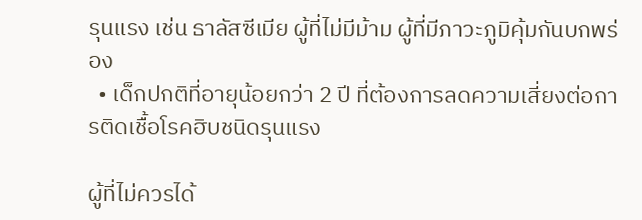รุนแรง เช่น ธาลัสซีเมีย ผู้ที่ไม่มีม้าม ผู้ที่มีภาวะภูมิคุ้มกันบกพร่อง
  • เด็กปกติที่อายุน้อยกว่า 2 ปี ที่ต้องการลดความเสี่ยงต่อการติดเชื้อโรคฮิบชนิดรุนแรง

ผู้ที่ไม่ควรได้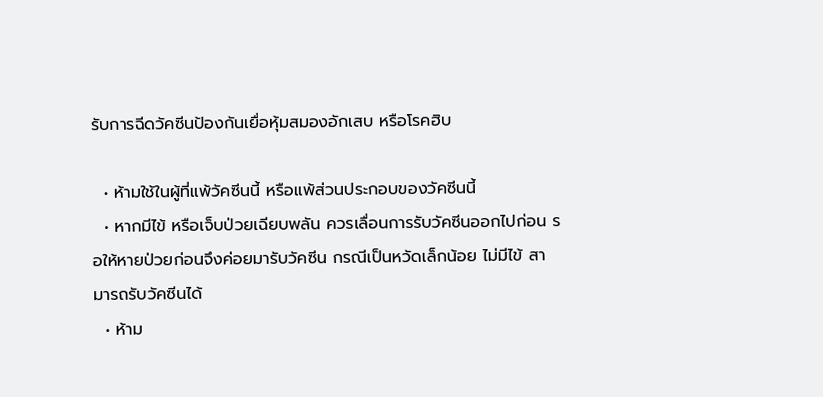รับการฉีดวัคซีนป้องกันเยื่อหุ้มสมองอักเสบ หรือโรคฮิบ

  • ห้ามใช้ในผู้ที่แพ้วัคซีนนี้ หรือแพ้ส่วนประกอบของวัคซีนนี้
  • หากมีไข้ หรือเจ็บป่วยเฉียบพลัน ควรเลื่อนการรับวัคซีนออกไปก่อน รอให้หายป่วยก่อนจึงค่อยมารับวัคซีน กรณีเป็นหวัดเล็กน้อย ไม่มีไข้ สามารถรับวัคซีนได้
  • ห้าม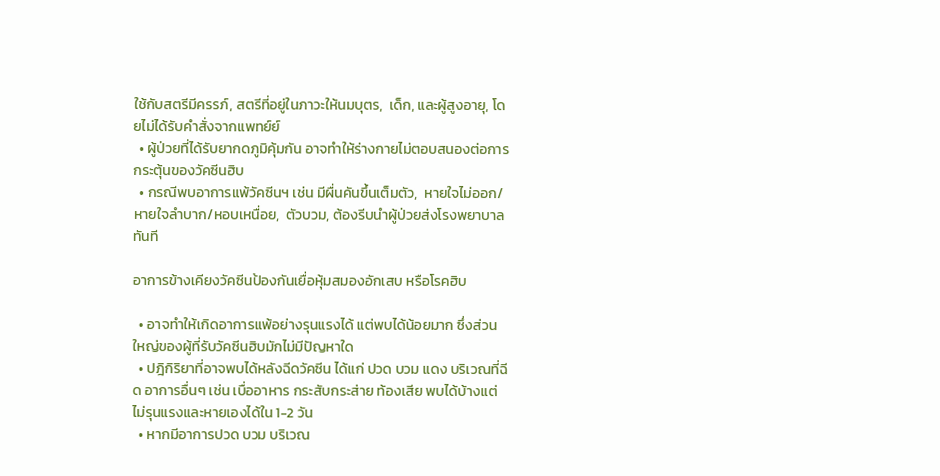ใช้กับสตรีมีครรภ์, สตรีที่อยู่ในภาวะให้นมบุตร,  เด็ก, และผู้สูงอายุ, โดยไม่ได้รับคำสั่งจากแพทย์ย์
  • ผู้ป่วยที่ได้รับยากดภูมิคุ้มกัน อาจทำให้ร่างกายไม่ตอบสนองต่อการกระตุ้นของวัคซีนฮิบ
  • กรณีพบอาการแพ้วัคซีนฯ เช่น มีผื่นคันขึ้นเต็มตัว,  หายใจไม่ออก/หายใจลำบาก/หอบเหนื่อย,  ตัวบวม, ต้องรีบนำผู้ป่วยส่งโรงพยาบาลทันที

อาการข้างเคียงวัคซีนป้องกันเยื่อหุ้มสมองอักเสบ หรือโรคฮิบ

  • อาจทำให้เกิดอาการแพ้อย่างรุนแรงได้ แต่พบได้น้อยมาก ซึ่งส่วนใหญ่ของผู้ที่รับวัคซีนฮิบมักไม่มีปัญหาใด
  • ปฎิกิริยาที่อาจพบได้หลังฉีดวัคซีน ได้แก่ ปวด บวม แดง บริเวณที่ฉีด อาการอื่นๆ เช่น เบื่ออาหาร กระสับกระส่าย ท้องเสีย พบได้บ้างแต่ไม่รุนแรงและหายเองได้ใน 1-2 วัน
  • หากมีอาการปวด บวม บริเวณ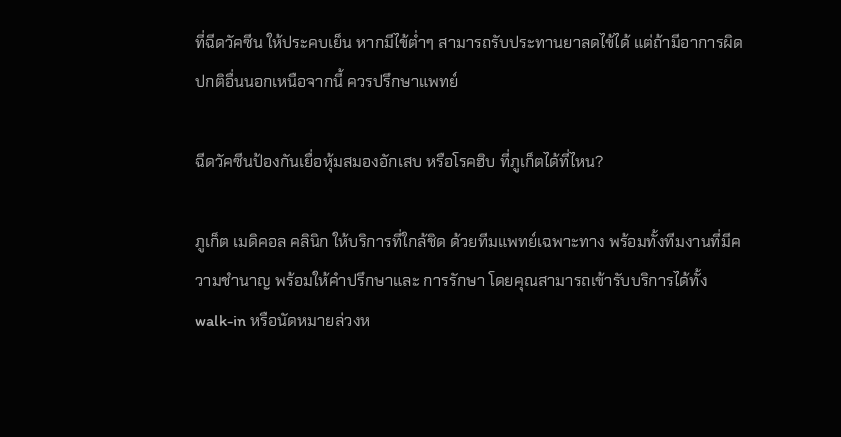ที่ฉีดวัคซีน ให้ประคบเย็น หากมีไข้ต่ำๆ สามารถรับประทานยาลดไข้ได้ แต่ถ้ามีอาการผิดปกติอื่นนอกเหนือจากนี้ ควรปรึกษาแพทย์

ฉีดวัคซีนป้องกันเยื่อหุ้มสมองอักเสบ หรือโรคฮิบ ที่ภูเก็ตได้ที่ไหน?

ภูเก็ต เมดิคอล คลินิก ให้บริการที่ใกล้ชิด ด้วยทีมแพทย์เฉพาะทาง พร้อมทั้งทีมงานที่มีความชำนาญ พร้อมให้คำปรึกษาและ การรักษา โดยคุณสามารถเข้ารับบริการได้ทั้ง walk-in หรือนัดหมายล่วงห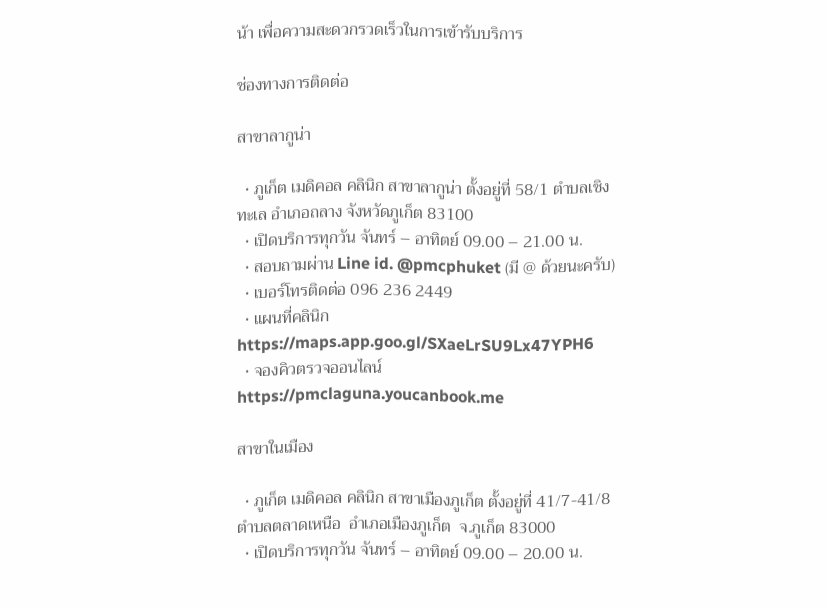น้า เพื่อความสะดวกรวดเร็วในการเข้ารับบริการ

ช่องทางการติดต่อ

สาขาลากูน่า

  • ภูเก็ต เมดิคอล คลินิก สาขาลากูน่า ตั้งอยู่ที่ 58/1 ตำบลเชิงทะเล อำเภอถลาง จังหวัดภูเก็ต 83100
  • เปิดบริการทุกวัน จันทร์ – อาทิตย์ 09.00 – 21.00 น.
  • สอบถามผ่าน Line id. @pmcphuket (มี @ ด้วยนะครับ)
  • เบอร์โทรติดต่อ 096 236 2449
  • แผนที่คลินิก https://maps.app.goo.gl/SXaeLrSU9Lx47YPH6
  • จองคิวตรวจออนไลน์ https://pmclaguna.youcanbook.me

สาขาในเมือง

  • ภูเก็ต เมดิคอล คลินิก สาขาเมืองภูเก็ต ตั้งอยู่ที่ 41/7-41/8  ตำบลตลาดเหนือ  อำเภอเมืองภูเก็ต  จ.ภูเก็ต 83000
  • เปิดบริการทุกวัน จันทร์ – อาทิตย์ 09.00 – 20.00 น.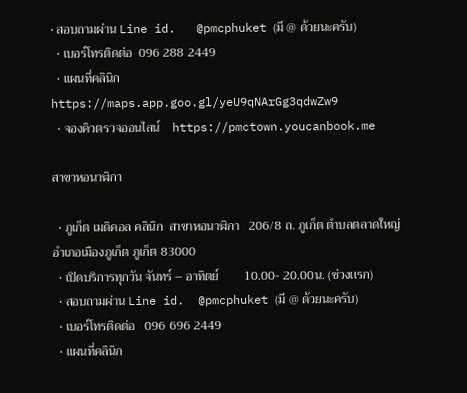• สอบถามผ่าน Line id.   @pmcphuket (มี @ ด้วยนะครับ)
  • เบอร์โทรติดต่อ  096 288 2449
  • แผนที่คลินิก   https://maps.app.goo.gl/yeU9qNArGg3qdwZw9
  • จองคิวตรวจออนไลน์    https://pmctown.youcanbook.me

สาขาหอนาฬิกา

  • ภูเก็ต เมดิคอล คลินิก  สาขาหอนาฬิกา   206/8 ถ. ภูเก็ต ตำบลตลาดใหญ่ อำเภอเมืองภูเก็ต ภูเก็ต 83000
  • เปิดบริการทุกวัน จันทร์ – อาทิตย์        10.00- 20.00น. (ช่วงเเรก)
  • สอบถามผ่าน Line id.  @pmcphuket (มี @ ด้วยนะครับ)
  • เบอร์โทรติดต่อ   096 696 2449
  • แผนที่คลินิก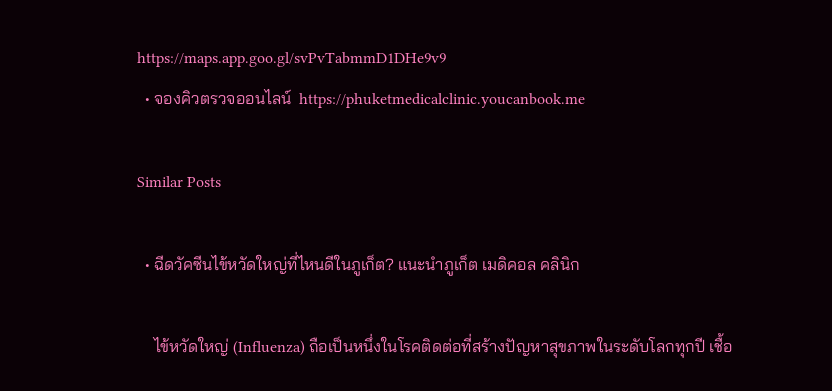https://maps.app.goo.gl/svPvTabmmD1DHe9v9
  • จองคิวตรวจออนไลน์  https://phuketmedicalclinic.youcanbook.me

Similar Posts

  • ฉีดวัคซีนไข้หวัดใหญ่ที่ไหนดีในภูเก็ต? แนะนำภูเก็ต เมดิคอล คลินิก

    ไข้หวัดใหญ่ (Influenza) ถือเป็นหนึ่งในโรคติดต่อที่สร้างปัญหาสุขภาพในระดับโลกทุกปี เชื้อ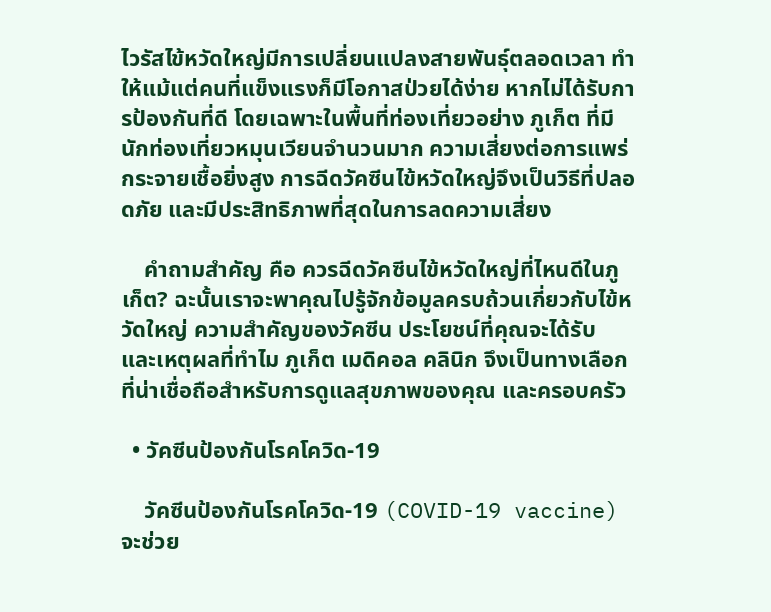ไวรัสไข้หวัดใหญ่มีการเปลี่ยนแปลงสายพันธุ์ตลอดเวลา ทำให้แม้แต่คนที่แข็งแรงก็มีโอกาสป่วยได้ง่าย หากไม่ได้รับการป้องกันที่ดี โดยเฉพาะในพื้นที่ท่องเที่ยวอย่าง ภูเก็ต ที่มีนักท่องเที่ยวหมุนเวียนจำนวนมาก ความเสี่ยงต่อการแพร่กระจายเชื้อยิ่งสูง การฉีดวัคซีนไข้หวัดใหญ่จึงเป็นวิธีที่ปลอดภัย และมีประสิทธิภาพที่สุดในการลดความเสี่ยง

    คำถามสำคัญ คือ ควรฉีดวัคซีนไข้หวัดใหญ่ที่ไหนดีในภูเก็ต? ฉะนั้นเราจะพาคุณไปรู้จักข้อมูลครบถ้วนเกี่ยวกับไข้หวัดใหญ่ ความสำคัญของวัคซีน ประโยชน์ที่คุณจะได้รับ และเหตุผลที่ทำไม ภูเก็ต เมดิคอล คลินิก จึงเป็นทางเลือกที่น่าเชื่อถือสำหรับการดูแลสุขภาพของคุณ และครอบครัว

  • วัคซีนป้องกันโรคโควิด-19

    วัคซีนป้องกันโรคโควิด-19 (COVID-19 vaccine) จะช่วย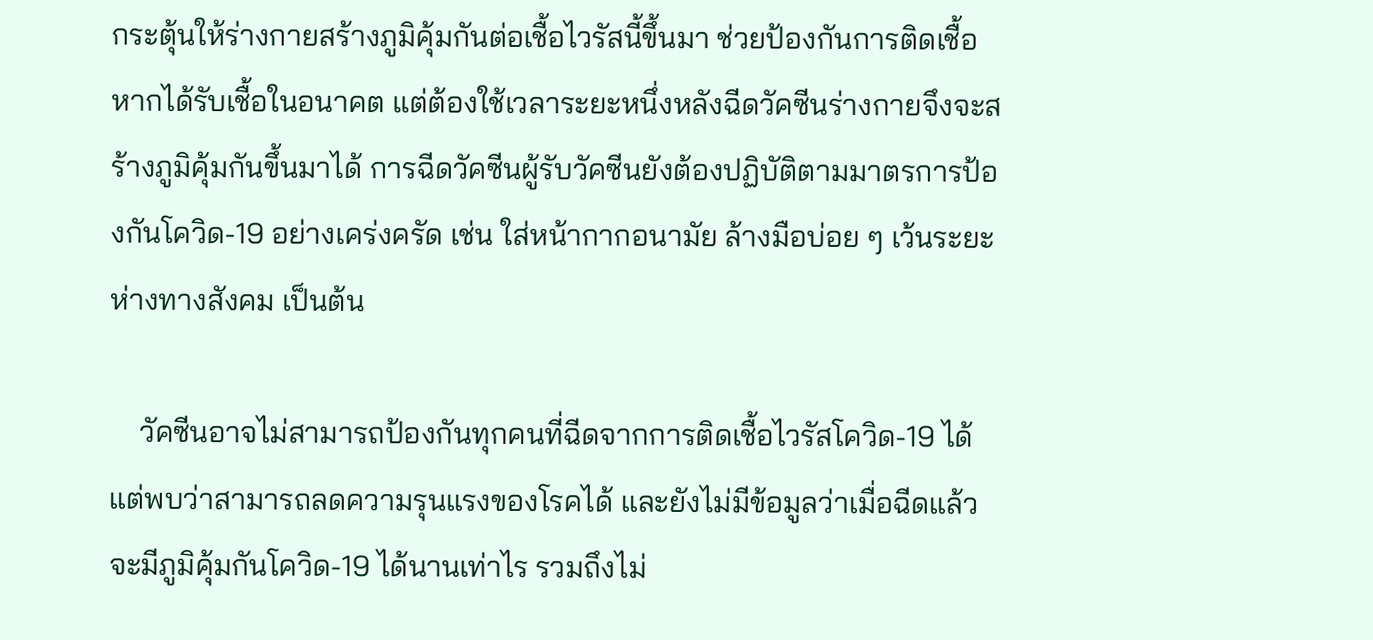กระตุ้นให้ร่างกายสร้างภูมิคุ้มกันต่อเชื้อไวรัสนี้ขึ้นมา ช่วยป้องกันการติดเชื้อหากได้รับเชื้อในอนาคต แต่ต้องใช้เวลาระยะหนึ่งหลังฉีดวัคซีนร่างกายจึงจะสร้างภูมิคุ้มกันขึ้นมาได้ การฉีดวัคซีนผู้รับวัคซีนยังต้องปฏิบัติตามมาตรการป้องกันโควิด-19 อย่างเคร่งครัด เช่น ใส่หน้ากากอนามัย ล้างมือบ่อย ๆ เว้นระยะห่างทางสังคม เป็นต้น

    วัคซีนอาจไม่สามารถป้องกันทุกคนที่ฉีดจากการติดเชื้อไวรัสโควิด-19 ได้ แต่พบว่าสามารถลดความรุนแรงของโรคได้ และยังไม่มีข้อมูลว่าเมื่อฉีดแล้วจะมีภูมิคุ้มกันโควิด-19 ได้นานเท่าไร รวมถึงไม่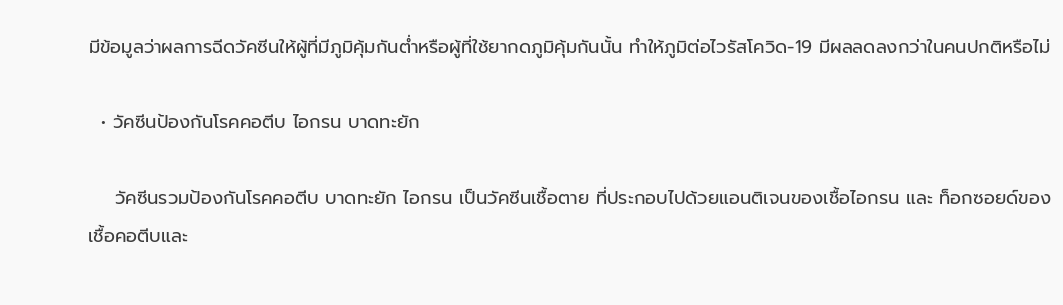มีข้อมูลว่าผลการฉีดวัคซีนให้ผู้ที่มีภูมิคุ้มกันต่ำหรือผู้ที่ใช้ยากดภูมิคุ้มกันนั้น ทำให้ภูมิต่อไวรัสโควิด-19 มีผลลดลงกว่าในคนปกติหรือไม่

  • วัคซีนป้องกันโรคคอตีบ ไอกรน บาดทะยัก

    วัคซีนรวมป้องกันโรคคอตีบ บาดทะยัก ไอกรน เป็นวัคซีนเชื้อตาย ที่ประกอบไปด้วยแอนติเจนของเชื้อไอกรน และ ท็อกซอยด์ของเชื้อคอตีบและ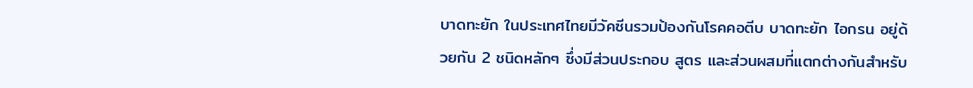บาดทะยัก ในประเทศไทยมีวัคซีนรวมป้องกันโรคคอตีบ บาดทะยัก ไอกรน อยู่ด้วยกัน 2 ชนิดหลักๆ ซึ่งมีส่วนประกอบ สูตร และส่วนผสมที่แตกต่างกันสำหรับ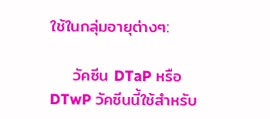ใช้ในกลุ่มอายุต่างๆ:

    วัคซีน DTaP หรือ DTwP วัคซีนนี้ใช้สำหรับ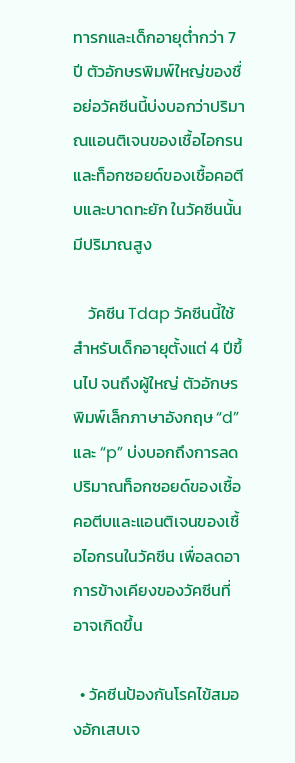ทารกและเด็กอายุต่ำกว่า 7 ปี ตัวอักษรพิมพ์ใหญ่ของชื่อย่อวัคซีนนี้บ่งบอกว่าปริมาณแอนติเจนของเชื้อไอกรน และท็อกซอยด์ของเชื้อคอตีบและบาดทะยัก ในวัคซีนนั้นมีปริมาณสูง

    วัคซีน Tdap วัคซีนนี้ใช้สำหรับเด็กอายุตั้งแต่ 4 ปีขึ้นไป จนถึงผู้ใหญ่ ตัวอักษรพิมพ์เล็กภาษาอังกฤษ “d” และ “p” บ่งบอกถึงการลดปริมาณท็อกซอยด์ของเชื้อคอตีบและแอนติเจนของเชื้อไอกรนในวัคซีน เพื่อลดอาการข้างเคียงของวัคซีนที่อาจเกิดขึ้น

  • วัคซีนป้องกันโรคไข้สมองอักเสบเจ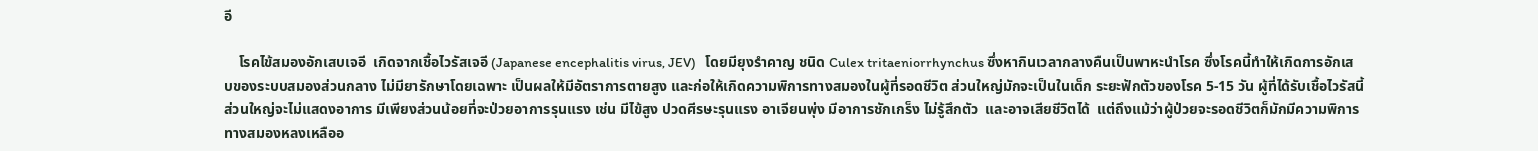อี

    โรคไข้สมองอักเสบเจอี  เกิดจากเชื้อไวรัสเจอี (Japanese encephalitis virus, JEV)   โดยมียุงรำคาญ ชนิด Culex tritaeniorrhynchus ซึ่งหากินเวลากลางคืนเป็นพาหะนำโรค ซึ่งโรคนี้ทำให้เกิดการอักเสบของระบบสมองส่วนกลาง ไม่มียารักษาโดยเฉพาะ เป็นผลให้มีอัตราการตายสูง และก่อให้เกิดความพิการทางสมองในผู้ที่รอดชีวิต ส่วนใหญ่มักจะเป็นในเด็ก ระยะฟักตัวของโรค 5-15 วัน ผู้ที่ได้รับเชื้อไวรัสนี้ส่วนใหญ่จะไม่แสดงอาการ มีเพียงส่วนน้อยที่จะป่วยอาการรุนแรง เช่น มีไข้สูง ปวดศีรษะรุนแรง อาเจียนพุ่ง มีอาการชักเกร็ง ไม่รู้สึกตัว  และอาจเสียชีวิตได้  แต่ถึงแม้ว่าผู้ป่วยจะรอดชีวิตก็มักมีความพิการทางสมองหลงเหลืออ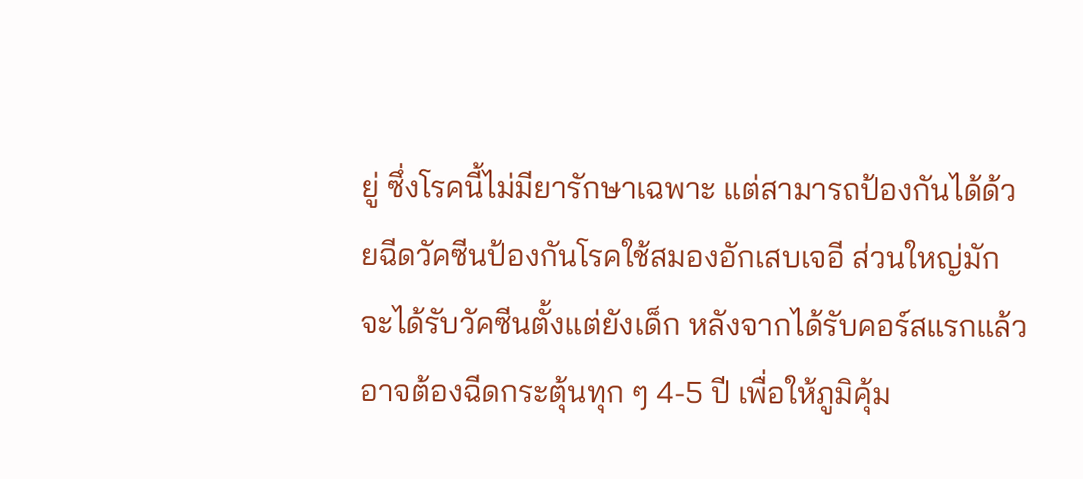ยู่ ซึ่งโรคนี้ไม่มียารักษาเฉพาะ แต่สามารถป้องกันได้ด้วยฉีดวัคซีนป้องกันโรคใช้สมองอักเสบเจอี ส่วนใหญ่มักจะได้รับวัคซีนตั้งแต่ยังเด็ก หลังจากได้รับคอร์สแรกแล้ว อาจต้องฉีดกระตุ้นทุก ๆ 4-5 ปี เพื่อให้ภูมิคุ้ม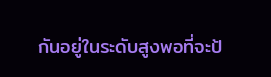กันอยู่ในระดับสูงพอที่จะป้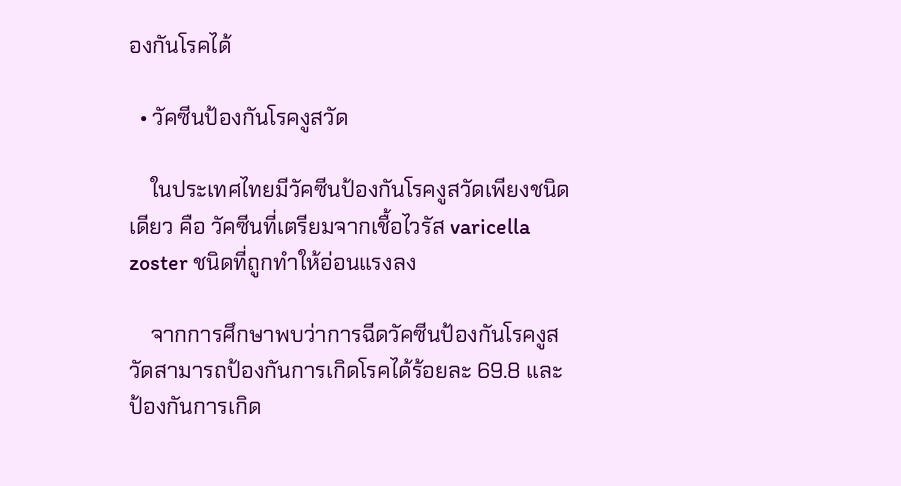องกันโรคได้

  • วัคซีนป้องกันโรคงูสวัด

    ในประเทศไทยมีวัคซีนป้องกันโรคงูสวัดเพียงชนิดเดียว คือ วัคซีนที่เตรียมจากเชื้อไวรัส varicella zoster ชนิดที่ถูกทำให้อ่อนแรงลง

    จากการศึกษาพบว่าการฉีดวัคซีนป้องกันโรคงูสวัดสามารถป้องกันการเกิดโรคได้ร้อยละ 69.8 และป้องกันการเกิด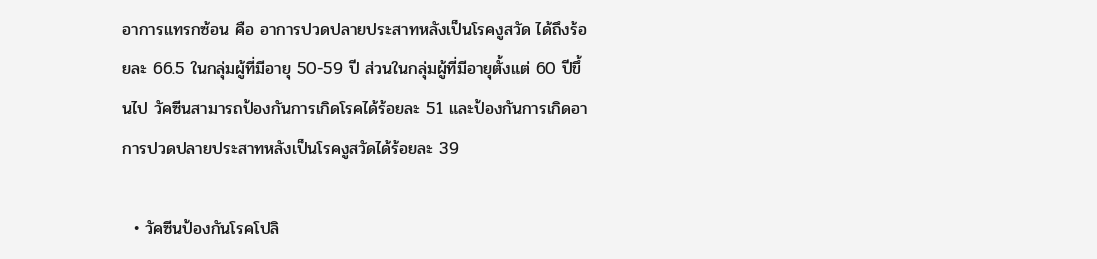อาการแทรกซ้อน คือ อาการปวดปลายประสาทหลังเป็นโรคงูสวัด ได้ถึงร้อยละ 66.5 ในกลุ่มผู้ที่มีอายุ 50-59 ปี ส่วนในกลุ่มผู้ที่มีอายุตั้งแต่ 60 ปีขึ้นไป วัคซีนสามารถป้องกันการเกิดโรคได้ร้อยละ 51 และป้องกันการเกิดอาการปวดปลายประสาทหลังเป็นโรคงูสวัดได้ร้อยละ 39

  • วัคซีนป้องกันโรคโปลิ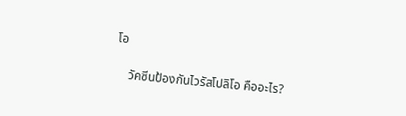โอ

    วัคซีนป้องกันไวรัสโปลิโอ คืออะไร?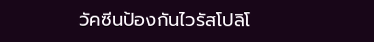วัคซีนป้องกันไวรัสโปลิโ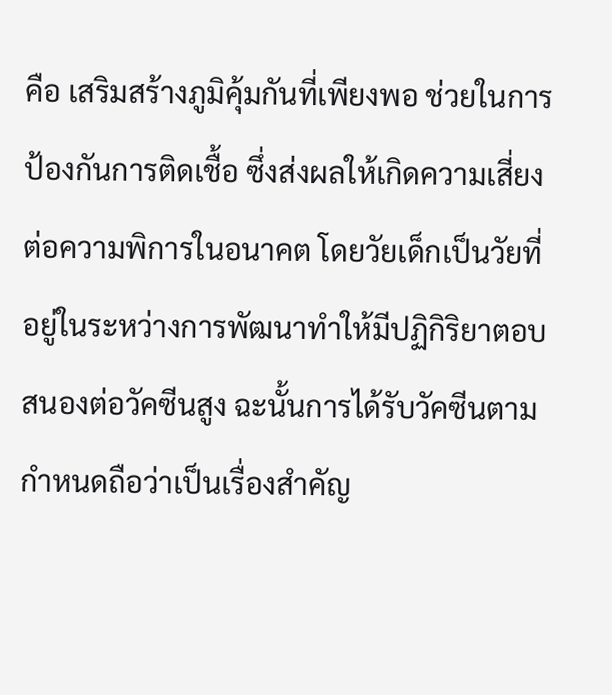คือ เสริมสร้างภูมิคุ้มกันที่เพียงพอ ช่วยในการป้องกันการติดเชื้อ ซึ่งส่งผลให้เกิดความเสี่ยงต่อความพิการในอนาคต โดยวัยเด็กเป็นวัยที่อยู่ในระหว่างการพัฒนาทำให้มีปฏิกิริยาตอบสนองต่อวัคซีนสูง ฉะนั้นการได้รับวัคซีนตามกำหนดถือว่าเป็นเรื่องสำคัญ